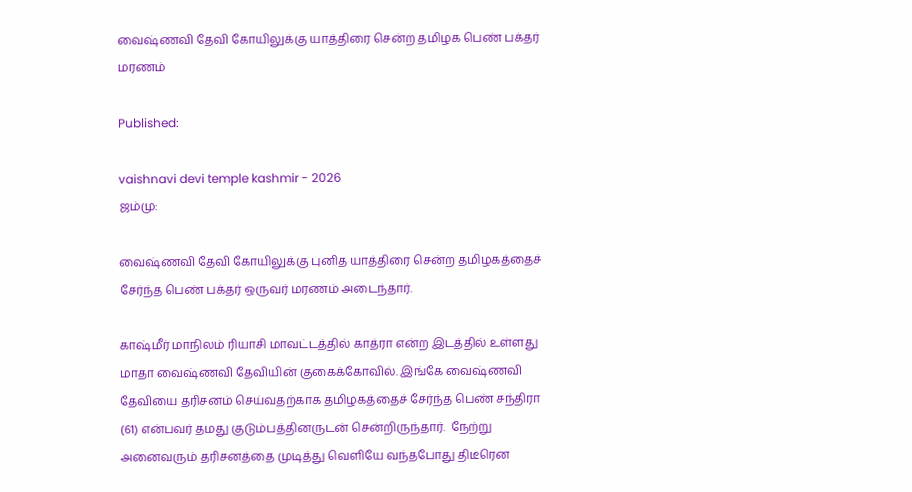வைஷ்ணவி தேவி கோயிலுக்கு யாத்திரை சென்ற தமிழக பெண் பக்தர் மரணம்

Published:

vaishnavi devi temple kashmir - 2026
ஜம்மு:

வைஷ்ணவி தேவி கோயிலுக்கு புனித யாத்திரை சென்ற தமிழகத்தைச் சேர்ந்த பெண் பக்தர் ஒருவர் மரணம் அடைந்தார்.

காஷ்மீர் மாநிலம் ரியாசி மாவட்டத்தில் காத்ரா என்ற இடத்தில் உள்ளது மாதா வைஷ்ணவி தேவியின் குகைக்கோவில். இங்கே வைஷ்ணவி தேவியை தரிசனம் செய்வதற்காக தமிழகத்தைச் சேர்ந்த பெண் சந்திரா (61) என்பவர் தமது குடும்பத்தினருடன் சென்றிருந்தார்.  நேற்று அனைவரும் தரிசனத்தை முடித்து வெளியே வந்தபோது திடீரென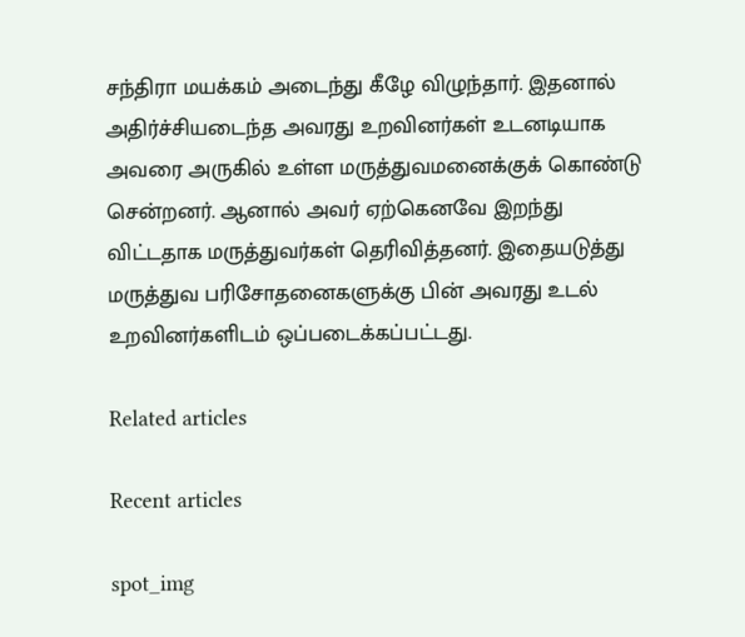சந்திரா மயக்கம் அடைந்து கீழே விழுந்தார். இதனால் அதிர்ச்சியடைந்த அவரது உறவினர்கள் உடனடியாக அவரை அருகில் உள்ள மருத்துவமனைக்குக் கொண்டு சென்றனர். ஆனால் அவர் ஏற்கெனவே இறந்து விட்டதாக மருத்துவர்கள் தெரிவித்தனர். இதையடுத்து மருத்துவ பரிசோதனைகளுக்கு பின் அவரது உடல் உறவினர்களிடம் ஒப்படைக்கப்பட்டது.

Related articles

Recent articles

spot_img